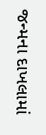જન્મના દાખલામાં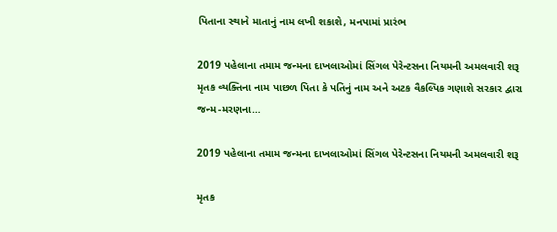પિતાના સ્થાને માતાનું નામ લખી શકાશે, મનપામાં પ્રારંભ

2019 પહેલાના તમામ જન્મના દાખલાઓમાં સિંગલ પેરેન્ટસના નિયમની અમલવારી શરૂ મૃતક વ્યક્તિના નામ પાછળ પિતા કે પતિનું નામ અને અટક વૈકલ્પિક ગણાશે સરકાર દ્વારા જન્મ-મરણના…

2019 પહેલાના તમામ જન્મના દાખલાઓમાં સિંગલ પેરેન્ટસના નિયમની અમલવારી શરૂ

મૃતક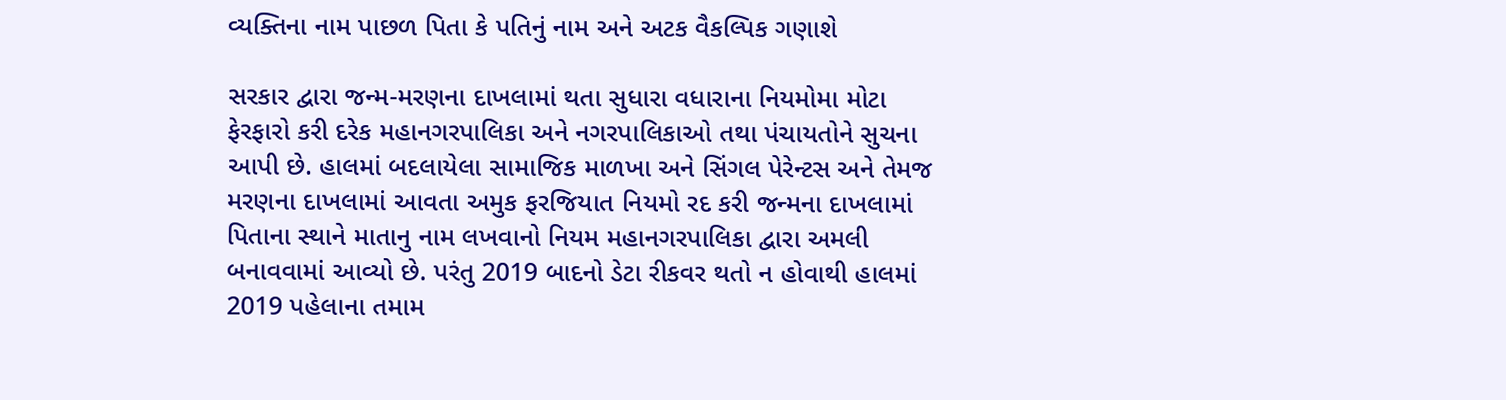વ્યક્તિના નામ પાછળ પિતા કે પતિનું નામ અને અટક વૈકલ્પિક ગણાશે

સરકાર દ્વારા જન્મ-મરણના દાખલામાં થતા સુધારા વધારાના નિયમોમા મોટા ફેરફારો કરી દરેક મહાનગરપાલિકા અને નગરપાલિકાઓ તથા પંચાયતોને સુચના આપી છે. હાલમાં બદલાયેલા સામાજિક માળખા અને સિંગલ પેરેન્ટસ અને તેમજ મરણના દાખલામાં આવતા અમુક ફરજિયાત નિયમો રદ કરી જન્મના દાખલામાં પિતાના સ્થાને માતાનુ નામ લખવાનો નિયમ મહાનગરપાલિકા દ્વારા અમલી બનાવવામાં આવ્યો છે. પરંતુ 2019 બાદનો ડેટા રીકવર થતો ન હોવાથી હાલમાં 2019 પહેલાના તમામ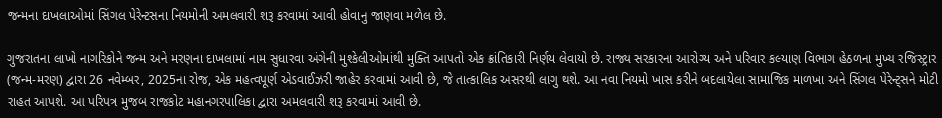જન્મના દાખલાઓમાં સિંગલ પેરેન્ટસના નિયમોની અમલવારી શરૂ કરવામાં આવી હોવાનુ જાણવા મળેલ છે.

ગુજરાતના લાખો નાગરિકોને જન્મ અને મરણના દાખલામાં નામ સુધારવા અંગેની મુશ્કેલીઓમાંથી મુક્તિ આપતો એક ક્રાંતિકારી નિર્ણય લેવાયો છે. રાજ્ય સરકારના આરોગ્ય અને પરિવાર કલ્યાણ વિભાગ હેઠળના મુખ્ય રજિસ્ટ્રાર (જન્મ-મરણ) દ્વારા 26 નવેમ્બર, 2025ના રોજ, એક મહત્વપૂર્ણ એડવાઈઝરી જાહેર કરવામાં આવી છે, જે તાત્કાલિક અસરથી લાગુ થશે. આ નવા નિયમો ખાસ કરીને બદલાયેલા સામાજિક માળખા અને સિંગલ પેરેન્ટ્સને મોટી રાહત આપશે. આ પરિપત્ર મુજબ રાજકોટ મહાનગરપાલિકા દ્વારા અમલવારી શરૂ કરવામાં આવી છે.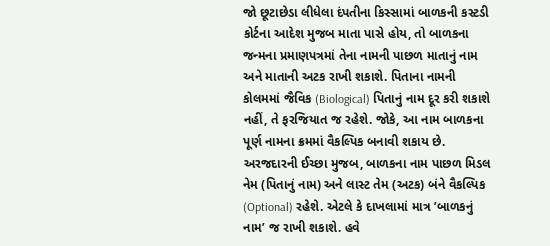જો છૂટાછેડા લીધેલા દંપતીના કિસ્સામાં બાળકની કસ્ટડી કોર્ટના આદેશ મુજબ માતા પાસે હોય, તો બાળકના જન્મના પ્રમાણપત્રમાં તેના નામની પાછળ માતાનું નામ અને માતાની અટક રાખી શકાશે. પિતાના નામની કોલમમાં જૈવિક (Biological) પિતાનું નામ દૂર કરી શકાશે નહીં, તે ફરજિયાત જ રહેશે. જોકે, આ નામ બાળકના પૂર્ણ નામના ક્રમમાં વૈકલ્પિક બનાવી શકાય છે. અરજદારની ઈચ્છા મુજબ, બાળકના નામ પાછળ મિડલ નેમ (પિતાનું નામ) અને લાસ્ટ તેમ (અટક) બંને વૈકલ્પિક (Optional) રહેશે. એટલે કે દાખલામાં માત્ર ’બાળકનું નામ’ જ રાખી શકાશે. હવે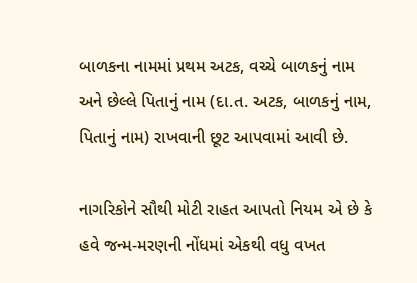બાળકના નામમાં પ્રથમ અટક, વચ્ચે બાળકનું નામ અને છેલ્લે પિતાનું નામ (દા.ત. અટક, બાળકનું નામ, પિતાનું નામ) રાખવાની છૂટ આપવામાં આવી છે.

નાગરિકોને સૌથી મોટી રાહત આપતો નિયમ એ છે કે હવે જન્મ-મરણની નોંધમાં એકથી વધુ વખત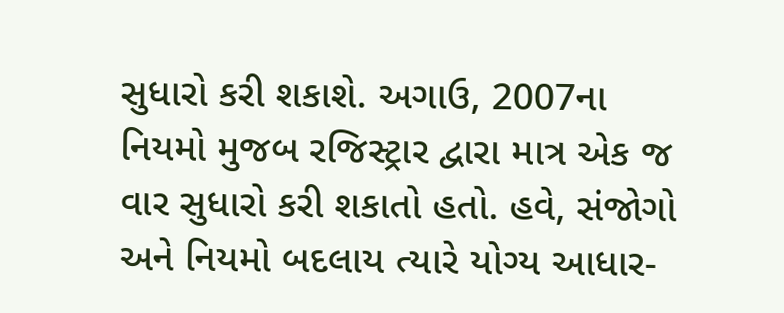સુધારો કરી શકાશે. અગાઉ, 2007ના નિયમો મુજબ રજિસ્ટ્રાર દ્વારા માત્ર એક જ વાર સુધારો કરી શકાતો હતો. હવે, સંજોગો અને નિયમો બદલાય ત્યારે યોગ્ય આધાર-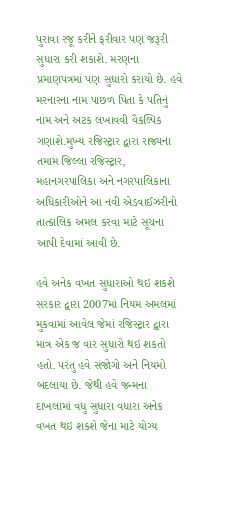પુરાવા રજૂ કરીને ફરીવાર પણ જરૂરી સુધારા કરી શકાશે. મરણના પ્રમાણપત્રમાં પણ સુધારો કરાયો છે. હવે મરનારના નામ પાછળ પિતા કે પતિનું નામ અને અટક લખાવવી વૈકલ્પિક ગણાશે.મુખ્ય રજિસ્ટ્રાર દ્વારા રાજ્યના તમામ જિલ્લા રજિસ્ટ્રાર, મહાનગરપાલિકા અને નગરપાલિકાના અધિકારીઓને આ નવી એડવાઈઝરીનો તાત્કાલિક અમલ કરવા માટે સૂચના આપી દેવામાં આવી છે.

હવે અનેક વખત સુધારાઓ થઇ શકશે
સરકાર દ્વારા 2007માં નિયમ અમલમાં મુકવામાં આવેલ જેમાં રજિસ્ટ્રાર દ્વારા માત્ર એક જ વાર સુધારો થઇ શકતો હતો. પરંતુ હવે સંજોગો અને નિયમો બદલાયા છે. જેથી હવે જન્મના દાખલામાં વધુ સુધારા વધારા અનેક વખત થઇ શકશે જેના માટે યોગ્ય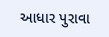આધાર પુરાવા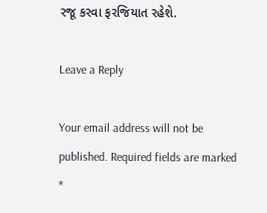રજૂ કરવા ફરજિયાત રહેશે.

Leave a Reply

Your email address will not be published. Required fields are marked *